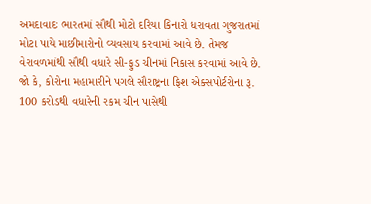અમદાવાદઃ ભારતમાં સૌથી મોટો દરિયા કિનારો ધરાવતા ગુજરાતમાં મોટા પાયે માછીમારોનો વ્યવસાય કરવામાં આવે છે. તેમજ વેરાવળમાંથી સૌથી વધારે સી-ફુડ ચીનમાં નિકાસ કરવામાં આવે છે. જો કે, કોરોના મહામારીને પગલે સૌરાષ્ટ્રના ફિશ એક્સપોર્ટરોના રૂ. 100 કરોડથી વધારેની રકમ ચીન પાસેથી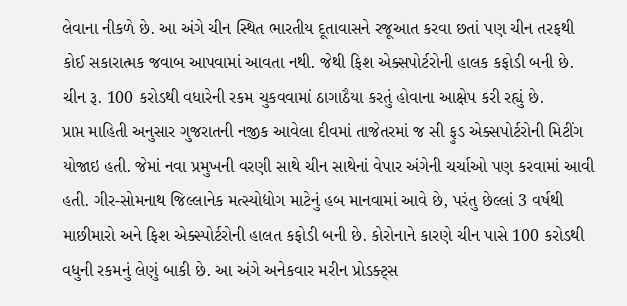લેવાના નીકળે છે. આ અંગે ચીન સ્થિત ભારતીય દૂતાવાસને રજૂઆત કરવા છતાં પણ ચીન તરફથી કોઈ સકારાત્મક જવાબ આપવામાં આવતા નથી. જેથી ફિશ એક્સપોર્ટરોની હાલક કફોડી બની છે. ચીન રૂ. 100 કરોડથી વધારેની રકમ ચુકવવામાં ઠાગાઠૈયા કરતું હોવાના આક્ષેપ કરી રહ્યું છે.
પ્રાપ્ત માહિતી અનુસાર ગુજરાતની નજીક આવેલા દીવમાં તાજેતરમાં જ સી ફુડ એક્સપોર્ટરોની મિટીંગ યોજાઇ હતી. જેમાં નવા પ્રમુખની વરણી સાથે ચીન સાથેનાં વેપાર અંગેની ચર્ચાઓ પણ કરવામાં આવી હતી. ગીર-સોમનાથ જિલ્લાનેક મત્સ્યોદ્યોગ માટેનું હબ માનવામાં આવે છે, પરંતુ છેલ્લાં 3 વર્ષથી માછીમારો અને ફિશ એક્સ્પોર્ટરોની હાલત કફોડી બની છે. કોરોનાને કારણે ચીન પાસે 100 કરોડથી વધુની રકમનું લેણું બાકી છે. આ અંગે અનેકવાર મરીન પ્રોડક્ટ્સ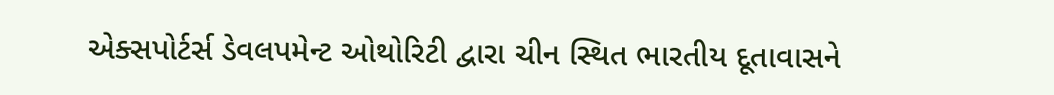એક્સપોર્ટર્સ ડેવલપમેન્ટ ઓથોરિટી દ્વારા ચીન સ્થિત ભારતીય દૂતાવાસને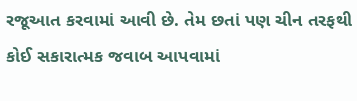રજૂઆત કરવામાં આવી છે. તેમ છતાં પણ ચીન તરફથી કોઈ સકારાત્મક જવાબ આપવામાં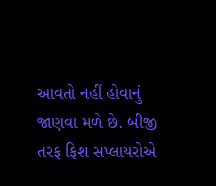આવતો નહીં હોવાનું જાણવા મળે છે. બીજી તરફ ફિશ સપ્લાયરોએ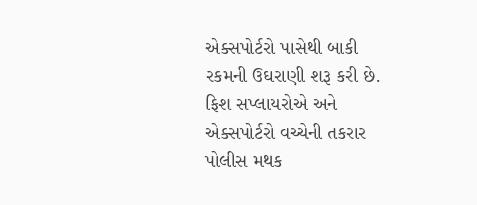એક્સપોર્ટરો પાસેથી બાકી રકમની ઉઘરાણી શરૂ કરી છે. ફિશ સપ્લાયરોએ અને એક્સપોર્ટરો વચ્ચેની તકરાર પોલીસ મથક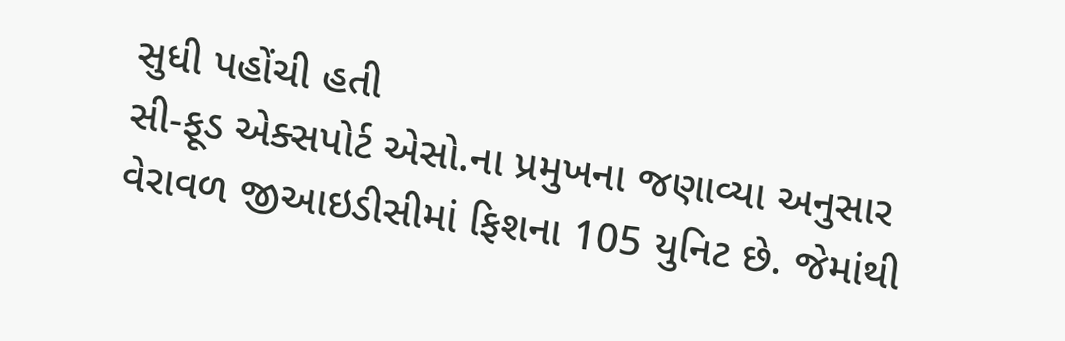સુધી પહોંચી હતી
સી-ફૂડ એક્સપોર્ટ એસો.ના પ્રમુખના જણાવ્યા અનુસાર વેરાવળ જીઆઇડીસીમાં ફિશના 105 યુનિટ છે. જેમાંથી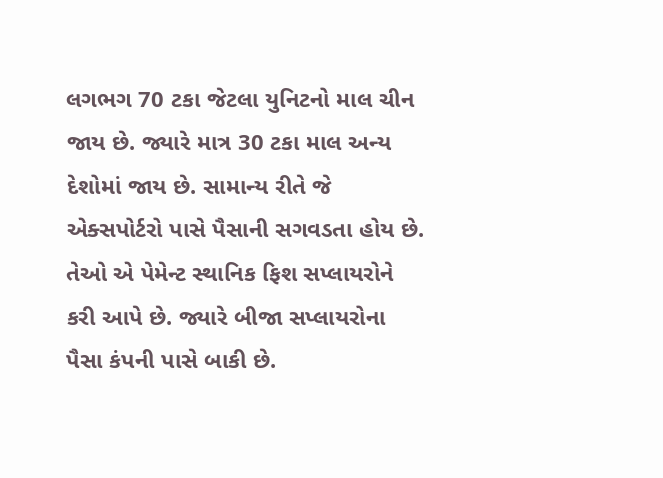લગભગ 70 ટકા જેટલા યુનિટનો માલ ચીન જાય છે. જ્યારે માત્ર 30 ટકા માલ અન્ય દેશોમાં જાય છે. સામાન્ય રીતે જે એક્સપોર્ટરો પાસે પૈસાની સગવડતા હોય છે. તેઓ એ પેમેન્ટ સ્થાનિક ફિશ સપ્લાયરોને કરી આપે છે. જ્યારે બીજા સપ્લાયરોના પૈસા કંપની પાસે બાકી છે.